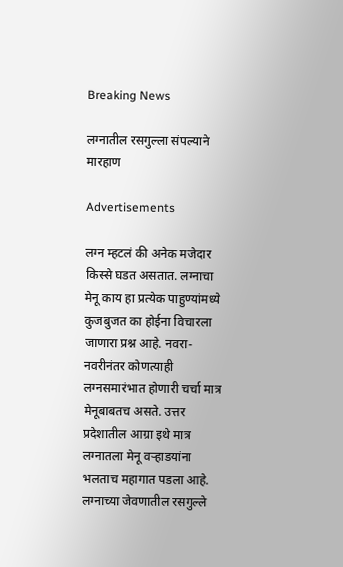Breaking News

लग्नातील रसगुल्ला संपल्याने मारहाण

Advertisements

लग्न म्हटलं की अनेक मजेदार किस्से घडत असतात. लग्नाचा मेनू काय हा प्रत्येक पाहुण्यांमध्ये कुजबुजत का होईना विचारला जाणारा प्रश्न आहे. नवरा-नवरीनंतर कोणत्याही लग्नसमारंभात होणारी चर्चा मात्र मेनूबाबतच असते. उत्तर प्रदेशातील आग्रा इथे मात्र लग्नातला मेनू वऱ्हाडयांना भलताच महागात पडला आहे. लग्नाच्या जेवणातील रसगुल्ले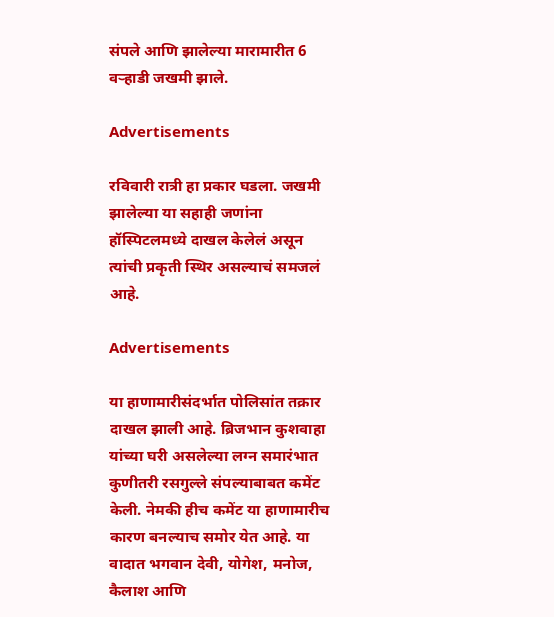संपले आणि झालेल्या मारामारीत 6 वऱ्हाडी जखमी झाले.

Advertisements

रविवारी रात्री हा प्रकार घडला. जखमी झालेल्या या सहाही जणांना हॉस्पिटलमध्ये दाखल केलेलं असून त्यांची प्रकृती स्थिर असल्याचं समजलं आहे.

Advertisements

या हाणामारीसंदर्भात पोलिसांत तक्रार दाखल झाली आहे. ब्रिजभान कुशवाहा यांच्या घरी असलेल्या लग्न समारंभात कुणीतरी रसगुल्ले संपल्याबाबत कमेंट केली. नेमकी हीच कमेंट या हाणामारीच कारण बनल्याच समोर येत आहे. या वादात भगवान देवी, योगेश, मनोज, कैलाश आणि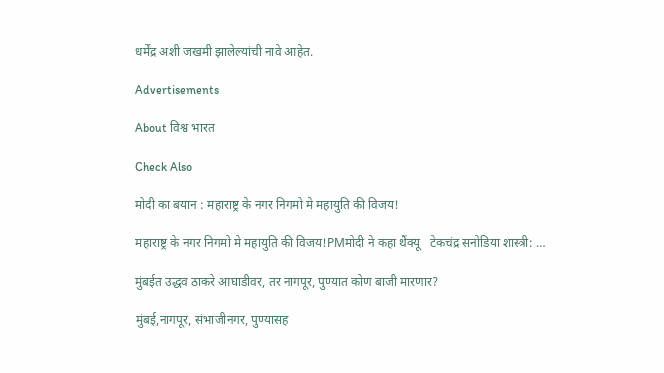धर्मेंद्र अशी जखमी झालेल्यांची नावे आहेत.

Advertisements

About विश्व भारत

Check Also

मोदी का बयान : महाराष्ट्र के नगर निगमो मे महायुति की विजय!

महाराष्ट्र के नगर निगमो मे महायुति की विजय!PMमोदी ने कहा थैंक्यू   टेकचंद्र सनोडिया शास्त्री: …

मुंबईत उद्धव ठाकरे आघाडीवर, तर नागपूर, पुण्यात कोण बाजी मारणार?

मुंबई,नागपूर, संभाजीनगर, पुण्यासह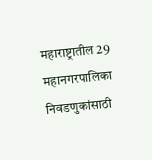महाराष्ट्रातील 29 महानगरपालिका निवडणुकांसाठी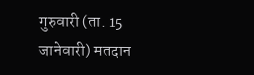गुरुवारी (ता. 15 जानेवारी) मतदान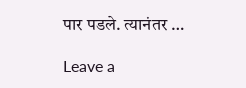पार पडले. त्यानंतर …

Leave a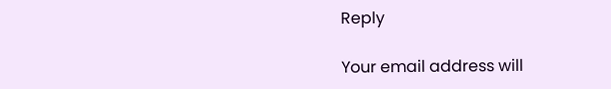Reply

Your email address will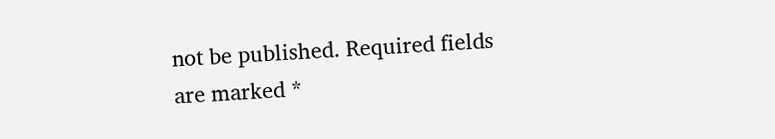not be published. Required fields are marked *